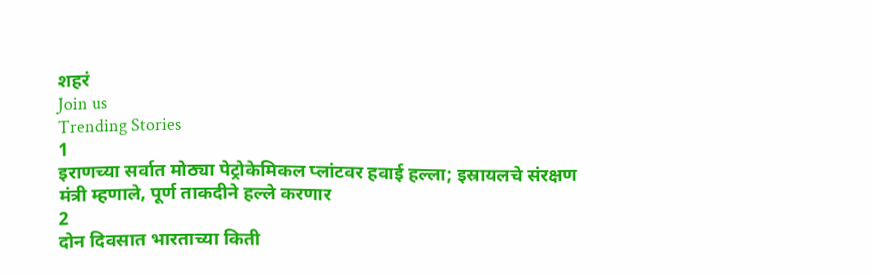शहरं
Join us
Trending Stories
1
इराणच्या सर्वात मोठ्या पेट्रोकेमिकल प्लांटवर हवाई हल्ला; इस्रायलचे संरक्षण मंत्री म्हणाले, पूर्ण ताकदीने हल्ले करणार
2
दोन दिवसात भारताच्या किती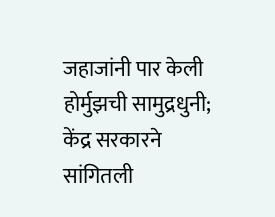जहाजांनी पार केली होर्मुझची सामुद्रधुनी; केंद्र सरकारने सांगितली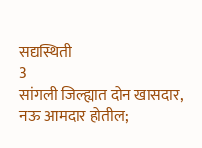सद्यस्थिती
3
सांगली जिल्ह्यात दोन खासदार, नऊ आमदार होतील;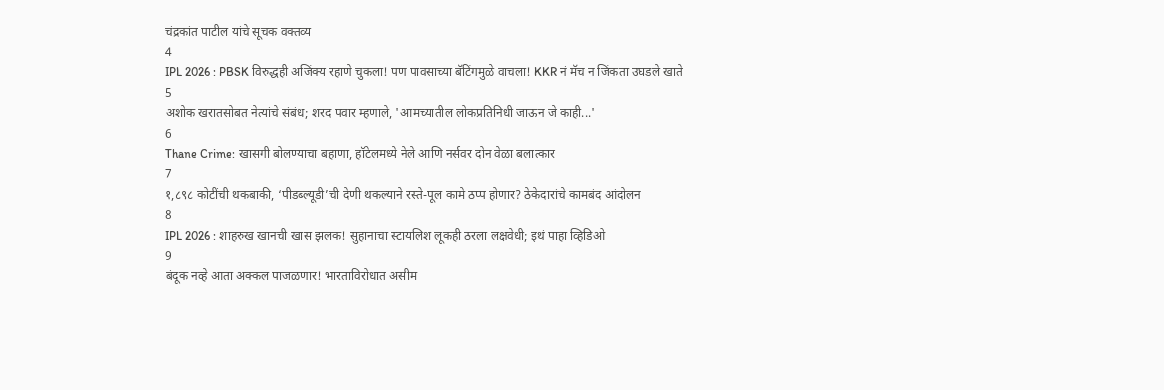चंद्रकांत पाटील यांचे सूचक वक्तव्य
4
IPL 2026 : PBSK विरुद्धही अजिंक्य रहाणे चुकला! पण पावसाच्या बॅटिंगमुळे वाचला! KKR नं मॅच न जिंकता उघडले खाते
5
अशोक खरातसोबत नेत्यांचे संबंध; शरद पवार म्हणाले, 'आमच्यातील लोकप्रतिनिधी जाऊन जे काही...'
6
Thane Crime: खासगी बोलण्याचा बहाणा, हॉटेलमध्ये नेले आणि नर्सवर दोन वेळा बलात्कार
7
१,८९८ कोटींची थकबाकी, ‘पीडब्ल्यूडी’ची देणी थकल्याने रस्ते-पूल कामे ठप्प होणार? ठेकेदारांचे कामबंद आंदोलन
8
IPL 2026 : शाहरुख खानची खास झलक! सुहानाचा स्टायलिश लूकही ठरला लक्षवेधी; इथं पाहा व्हिडिओ
9
बंदूक नव्हे आता अक्कल पाजळणार! भारताविरोधात असीम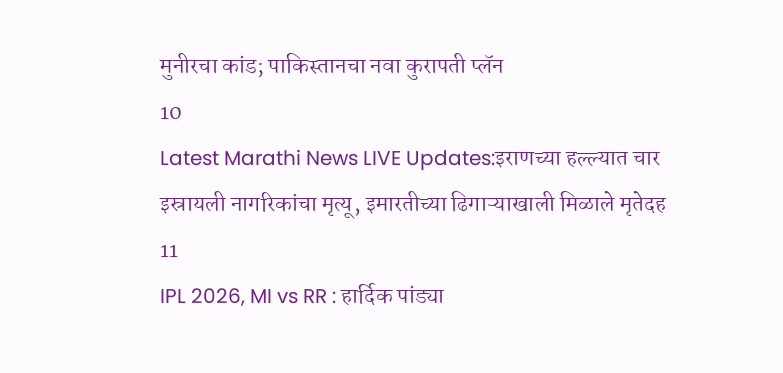मुनीरचा कांड; पाकिस्तानचा नवा कुरापती प्लॅन
10
Latest Marathi News LIVE Updates:इराणच्या हल्ल्यात चार इस्रायली नागरिकांचा मृत्यू, इमारतीच्या ढिगाऱ्याखाली मिळाले मृतेदह
11
IPL 2026, MI vs RR : हार्दिक पांड्या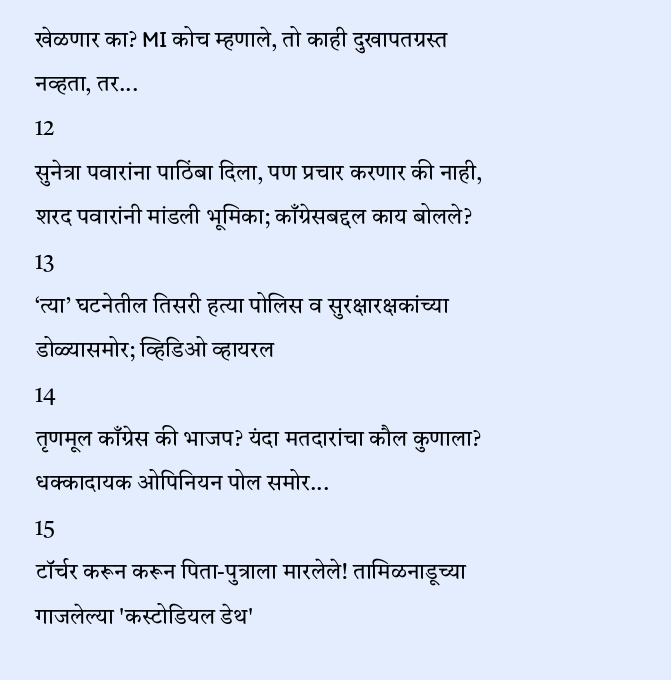खेळणार का? MI कोच म्हणाले, तो काही दुखापतग्रस्त नव्हता, तर...
12
सुनेत्रा पवारांना पाठिंबा दिला, पण प्रचार करणार की नाही, शरद पवारांनी मांडली भूमिका; काँग्रेसबद्दल काय बोलले?
13
‘त्या’ घटनेतील तिसरी हत्या पोलिस व सुरक्षारक्षकांच्या डोळ्यासमोर; व्हिडिओ व्हायरल
14
तृणमूल काँग्रेस की भाजप? यंदा मतदारांचा कौल कुणाला? धक्कादायक ओपिनियन पोल समोर...
15
टॉर्चर करून करून पिता-पुत्राला मारलेले! तामिळनाडूच्या गाजलेल्या 'कस्टोडियल डेथ'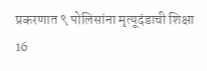प्रकरणात ९ पोलिसांना मृत्यूदंडाची शिक्षा
16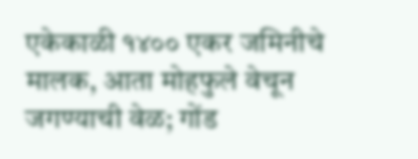एकेकाळी १४०० एकर जमिनीचे मालक, आता मोहफुले वेचून जगण्याची वेळ; गोंड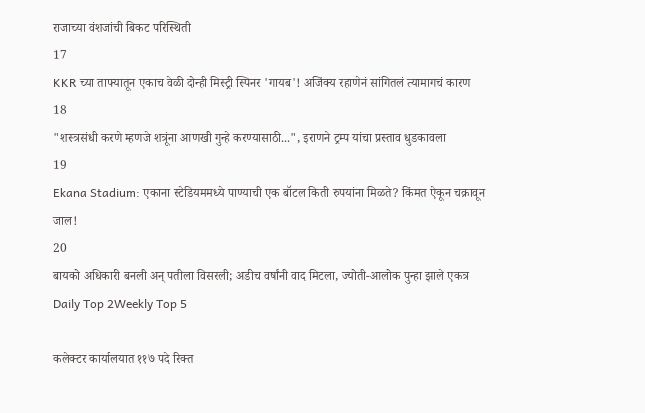राजाच्या वंशजांची बिकट परिस्थिती
17
KKR च्या ताफ्यातून एकाच वेळी दोन्ही मिस्ट्री स्पिनर 'गायब'! अजिंक्य रहाणेनं सांगितलं त्यामागचं कारण
18
"शस्त्रसंधी करणे म्हणजे शत्रूंना आणखी गुन्हे करण्यासाठी...", इराणने ट्रम्प यांचा प्रस्ताव धुडकावला
19
Ekana Stadium: एकाना स्टेडियममध्ये पाण्याची एक बॉटल किती रुपयांना मिळते? किंमत ऐकून चक्रावून जाल!
20
बायको अधिकारी बनली अन् पतीला विसरली; अडीच वर्षांनी वाद मिटला, ज्योती-आलोक पुन्हा झाले एकत्र
Daily Top 2Weekly Top 5

कलेक्टर कार्यालयात ११७ पदे रिक्त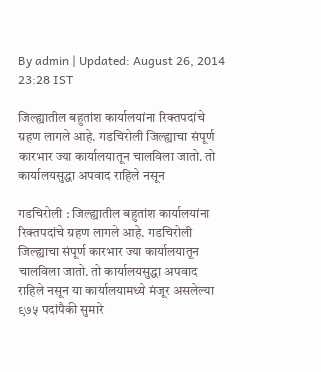By admin | Updated: August 26, 2014 23:28 IST

जिल्ह्यातील बहुतांश कार्यालयांना रिक्तपदांचे ग्रहण लागले आहे. गडचिरोली जिल्ह्याचा संपूर्ण कारभार ज्या कार्यालयातून चालविला जातो. तो कार्यालयसुद्धा अपवाद राहिले नसून

गडचिरोली : जिल्ह्यातील बहुतांश कार्यालयांना रिक्तपदांचे ग्रहण लागले आहे. गडचिरोली जिल्ह्याचा संपूर्ण कारभार ज्या कार्यालयातून चालविला जातो. तो कार्यालयसुद्धा अपवाद राहिले नसून या कार्यालयामध्ये मंजूर असलेल्या ९७५ पदांपैकी सुमारे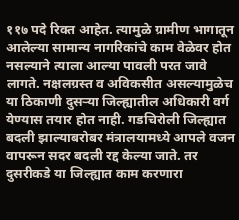११७ पदे रिक्त आहेत. त्यामुळे ग्रामीण भागातून आलेल्या सामान्य नागरिकांचे काम वेळेवर होत नसल्याने त्याला आल्या पावली परत जावे लागते. नक्षलग्रस्त व अविकसीत असल्यामुळेच या ठिकाणी दुसऱ्या जिल्ह्यातील अधिकारी वर्ग येण्यास तयार होत नाही. गडचिरोली जिल्ह्यात बदली झाल्याबरोबर मंत्रालयामध्ये आपले वजन वापरून सदर बदली रद्द केल्या जाते. तर दुसरीकडे या जिल्ह्यात काम करणारा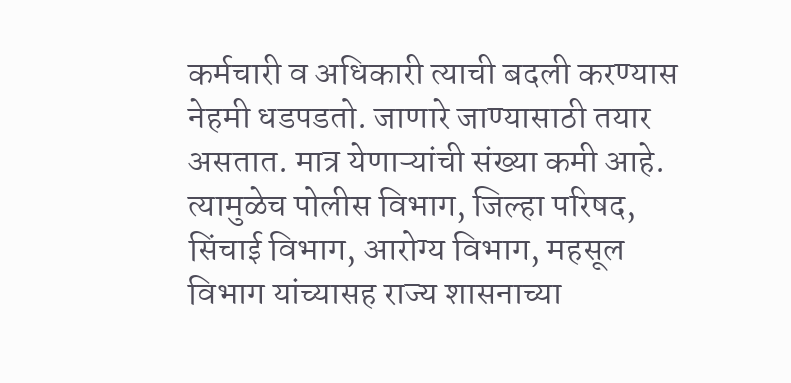कर्मचारी व अधिकारी त्याची बदली करण्यास नेहमी धडपडतो. जाणारे जाण्यासाठी तयार असतात. मात्र येणाऱ्यांची संख्या कमी आहे. त्यामुळेच पोलीस विभाग, जिल्हा परिषद, सिंचाई विभाग, आरोग्य विभाग, महसूल विभाग यांच्यासह राज्य शासनाच्या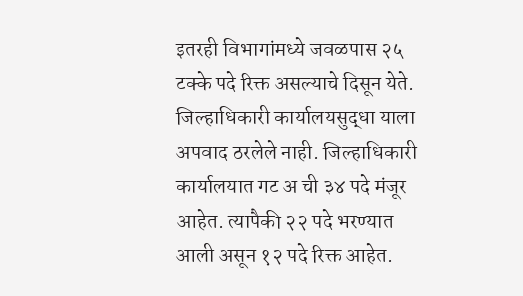इतरही विभागांमध्ये जवळपास २५ टक्के पदे रिक्त असल्याचे दिसून येते. जिल्हाधिकारी कार्यालयसुद्धा याला अपवाद ठरलेले नाही. जिल्हाधिकारी कार्यालयात गट अ ची ३४ पदे मंजूर आहेत. त्यापैकी २२ पदे भरण्यात आली असून १२ पदे रिक्त आहेत.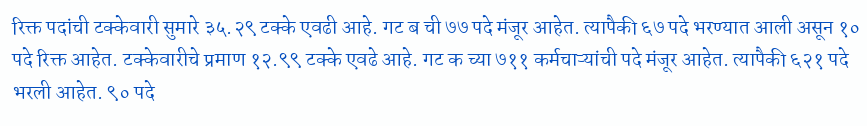रिक्त पदांची टक्केवारी सुमारे ३५.२९ टक्के एवढी आहे. गट ब ची ७७ पदे मंजूर आहेत. त्यापैकी ६७ पदे भरण्यात आली असून १० पदे रिक्त आहेत. टक्केवारीचे प्रमाण १२.९९ टक्के एवढे आहे. गट क च्या ७११ कर्मचाऱ्यांची पदे मंजूर आहेत. त्यापैकी ६२१ पदे भरली आहेत. ९० पदे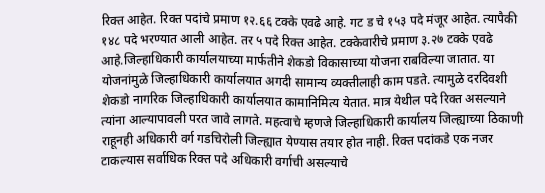रिक्त आहेत. रिक्त पदांचे प्रमाण १२.६६ टक्के एवढे आहे. गट ड चे १५३ पदे मंजूर आहेत. त्यापैकी १४८ पदे भरण्यात आली आहेत. तर ५ पदे रिक्त आहेत. टक्केवारीचे प्रमाण ३.२७ टक्के एवढे आहे.जिल्हाधिकारी कार्यालयाच्या मार्फतीने शेकडो विकासाच्या योजना राबविल्या जातात. या योजनांमुळे जिल्हाधिकारी कार्यालयात अगदी सामान्य व्यक्तीलाही काम पडते. त्यामुळे दरदिवशी शेकडो नागरिक जिल्हाधिकारी कार्यालयात कामानिमित्य येतात. मात्र येथील पदे रिक्त असल्याने त्यांना आल्यापावली परत जावे लागते. महत्वाचे म्हणजे जिल्हाधिकारी कार्यालय जिल्ह्याच्या ठिकाणी राहूनही अधिकारी वर्ग गडचिरोली जिल्ह्यात येण्यास तयार होत नाही. रिक्त पदांकडे एक नजर टाकल्यास सर्वाधिक रिक्त पदे अधिकारी वर्गाची असल्याचे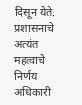दिसून येते. प्रशासनाचे अत्यंत महत्वाचे निर्णय अधिकारी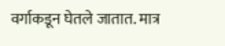वर्गाकडून घेतले जातात. मात्र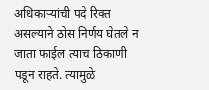अधिकाऱ्यांची पदे रिक्त असल्याने ठोस निर्णय घेतले न जाता फाईल त्याच ठिकाणी पडून राहते. त्यामुळे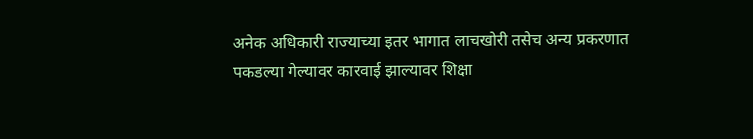अनेक अधिकारी राज्याच्या इतर भागात लाचखोरी तसेच अन्य प्रकरणात पकडल्या गेल्यावर कारवाई झाल्यावर शिक्षा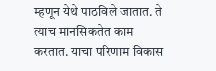म्हणून येथे पाठविले जातात. ते त्याच मानसिकतेत काम करतात. याचा परिणाम विकास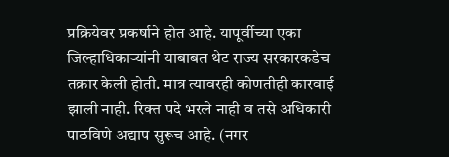प्रक्रियेवर प्रकर्षाने होत आहे. यापूर्वीच्या एका जिल्हाधिकाऱ्यांनी याबाबत थेट राज्य सरकारकडेच तक्रार केली होती. मात्र त्यावरही कोणतीही कारवाई झाली नाही. रिक्त पदे भरले नाही व तसे अधिकारी पाठविणे अद्याप सुरूच आहे. (नगर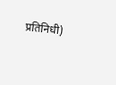प्रतिनिधी)